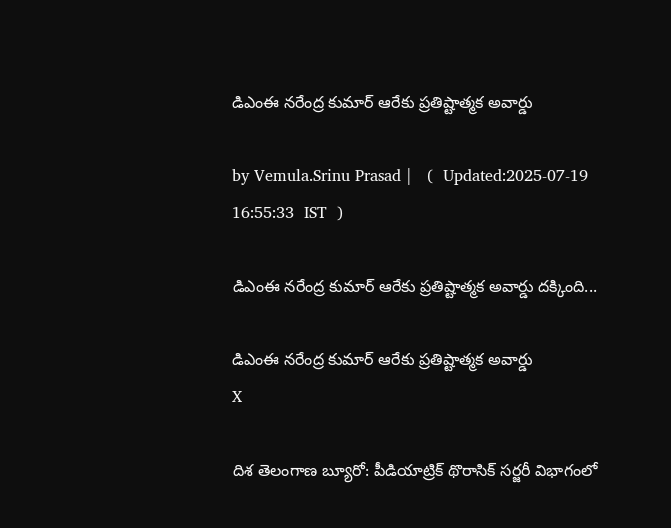డిఎంఈ నరేంద్ర కుమార్‌ ఆరేకు ప్రతిష్టాత్మక అవార్డు

by Vemula.Srinu Prasad |   (  Updated:2025-07-19 16:55:33  IST  )

డిఎంఈ నరేంద్ర కుమార్‌ ఆరేకు ప్రతిష్టాత్మక అవార్డు దక్కింది...

డిఎంఈ నరేంద్ర కుమార్‌ ఆరేకు ప్రతిష్టాత్మక అవార్డు
X

దిశ తెలంగాణ బ్యూరో: పీడియాట్రిక్ థొరాసిక్ సర్జరీ విభాగంలో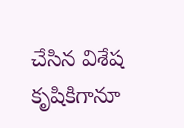చేసిన విశేష కృషికిగానూ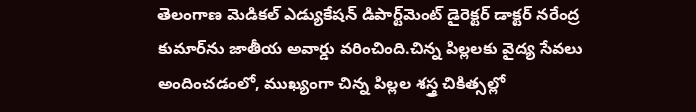తెలంగాణ మెడికల్‌ ఎడ్యుకేషన్ డిపార్ట్‌మెంట్ డైరెక్టర్ డాక్టర్ నరేంద్ర కుమార్‌‌ను జాతీయ అవార్డు వరించింది.చిన్న పిల్లలకు వైద్య సేవలు అందించడంలో, ముఖ్యంగా చిన్న పిల్లల శస్త్ర చికిత్సల్లో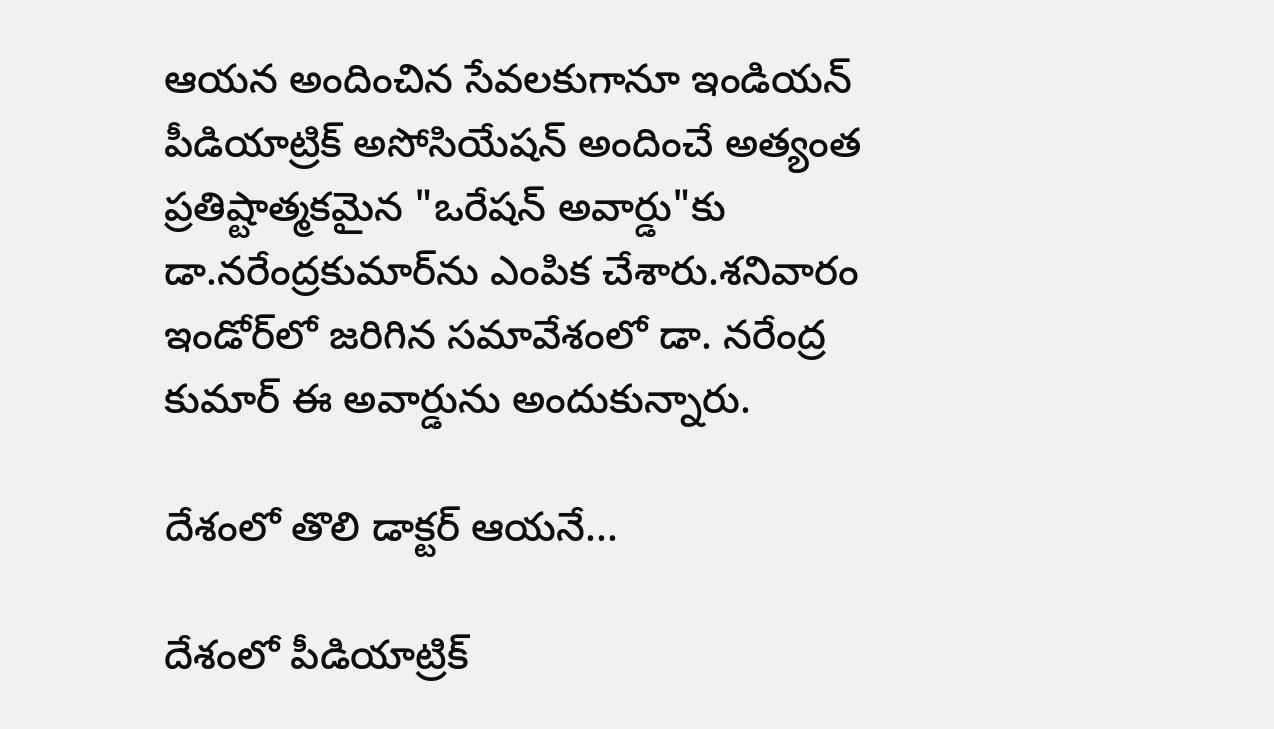ఆయన అందించిన సేవలకుగానూ ఇండియన్ పీడియాట్రిక్ అసోసియేషన్ అందించే అత్యంత ప్రతిష్టాత్మకమైన "ఒరేషన్ అవార్డు"కు డా.నరేంద్రకుమార్‌ను ఎంపిక చేశారు.శనివారం ఇండోర్‌లో జరిగిన సమావేశంలో డా. నరేంద్ర కుమార్‌ ఈ అవార్డును అందుకున్నారు.

దేశంలో తొలి డాక్టర్ ఆయనే...

దేశంలో పీడియాట్రిక్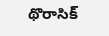థొరాసిక్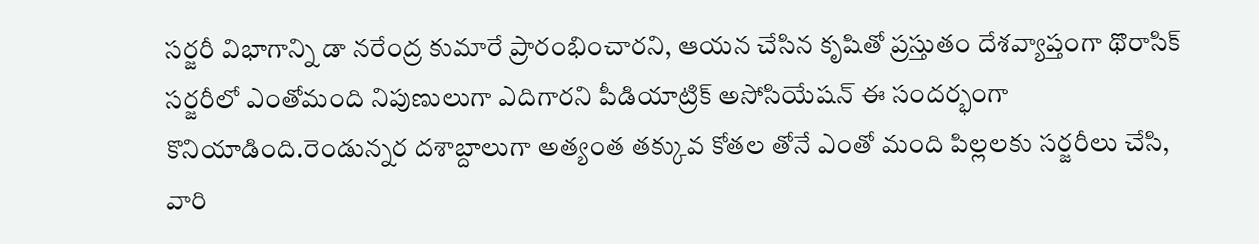సర్జరీ విభాగాన్ని డా నరేంద్ర కుమారే ప్రారంభించారని, ఆయన చేసిన కృషితో ప్రస్తుతం దేశవ్యాప్తంగా థొరాసిక్ సర్జరీలో ఎంతోమంది నిపుణులుగా ఎదిగారని పీడియాట్రిక్ అసోసియేషన్ ఈ సందర్భంగా కొనియాడింది.రెండున్నర దశాబ్దాలుగా అత్యంత తక్కువ కోతల తోనే ఎంతో మంది పిల్లలకు సర్జరీలు చేసి, వారి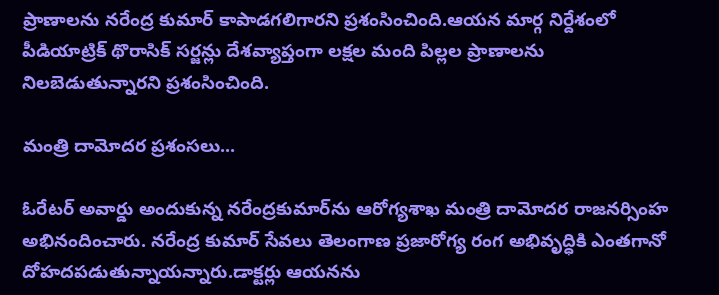ప్రాణాలను నరేంద్ర కుమార్ కాపాడగలిగారని ప్రశంసించింది.ఆయన మార్గ నిర్దేశంలో పీడియాట్రిక్ థొరాసిక్ సర్జన్లు దేశవ్యాప్తంగా లక్షల మంది పిల్లల ప్రాణాలను నిలబెడుతున్నారని ప్రశంసించింది.

మంత్రి దామోదర ప్రశంసలు...

ఓరేటర్ అవార్డు అందుకున్న నరేంద్రకుమార్‌ను ఆరోగ్యశాఖ మంత్రి దామోదర రాజనర్సింహ అభినందించారు. నరేంద్ర కుమార్‌ సేవలు తెలంగాణ ప్రజారోగ్య రంగ అభివృద్ధికి ఎంతగానో దోహదపడుతున్నాయన్నారు.డాక్టర్లు ఆయనను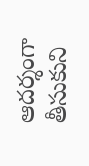ఆదర్శంగా తీసుకుని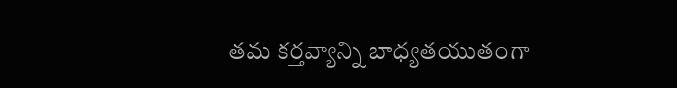తమ కర్తవ్యాన్ని బాధ్యతయుతంగా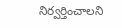నిర్వర్తించాలని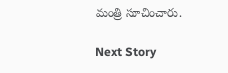మంత్రి సూచించారు.

Next Story